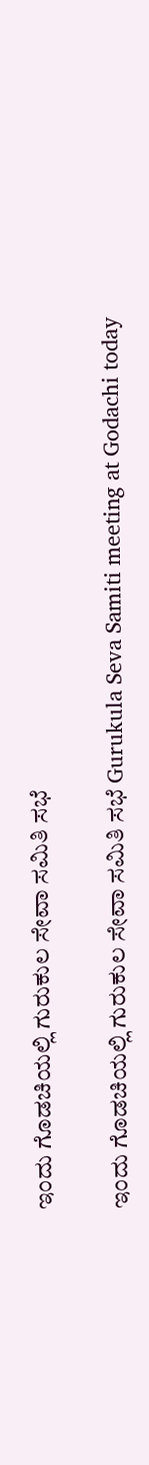ಇಂದು ಗೊಡಚಿಯಲ್ಲಿ ಗುರುಕುಲ ಸೇವಾ ಸಮಿತಿ ಸಭೆ

ಇಂದು ಗೊಡಚಿಯಲ್ಲಿ ಗುರುಕುಲ ಸೇವಾ ಸಮಿತಿ ಸಭೆ Gurukula Seva Samiti meeting at Godachi today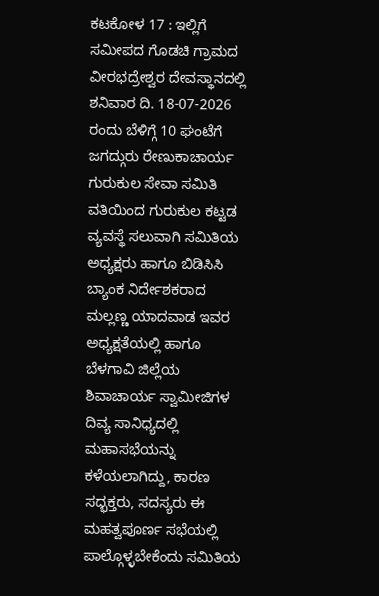ಕಟಕೋಳ 17 : ಇಲ್ಲಿಗೆ ಸಮೀಪದ ಗೊಡಚಿ ಗ್ರಾಮದ ವೀರಭದ್ರೇಶ್ವರ ದೇವಸ್ಥಾನದಲ್ಲಿ ಶನಿವಾರ ದಿ. 18-07-2026 ರಂದು ಬೆಳಿಗ್ಗೆ 10 ಘಂಟೆಗೆ ಜಗದ್ಗುರು ರೇಣುಕಾಚಾರ್ಯ ಗುರುಕುಲ ಸೇವಾ ಸಮಿತಿ ವತಿಯಿಂದ ಗುರುಕುಲ ಕಟ್ಟಡ ವ್ಯವಸ್ಥೆ ಸಲುವಾಗಿ ಸಮಿತಿಯ ಅಧ್ಯಕ್ಷರು ಹಾಗೂ ಬಿಡಿಸಿಸಿ ಬ್ಯಾಂಕ ನಿರ್ದೇಶಕರಾದ ಮಲ್ಲಣ್ಣ ಯಾದವಾಡ ಇವರ ಅಧ್ಯಕ್ಷತೆಯಲ್ಲಿ ಹಾಗೂ ಬೆಳಗಾವಿ ಜಿಲ್ಲೆಯ ಶಿವಾಚಾರ್ಯ ಸ್ವಾಮೀಜಿಗಳ ದಿವ್ಯ ಸಾನಿಧ್ಯದಲ್ಲಿ ಮಹಾಸಭೆಯನ್ನು ಕಳೆಯಲಾಗಿದ್ದು, ಕಾರಣ ಸದ್ಭಕ್ತರು, ಸದಸ್ಯರು ಈ ಮಹತ್ವಪೂರ್ಣ ಸಭೆಯಲ್ಲಿ ಪಾಲ್ಗೊಳ್ಳಬೇಕೆಂದು ಸಮಿತಿಯ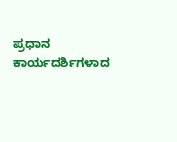ಪ್ರಧಾನ ಕಾರ್ಯದರ್ಶಿಗಳಾದ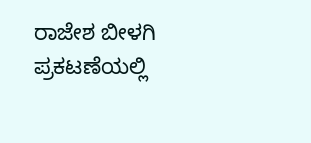ರಾಜೇಶ ಬೀಳಗಿ ಪ್ರಕಟಣೆಯಲ್ಲಿ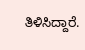ತಿಳಿಸಿದ್ದಾರೆ.